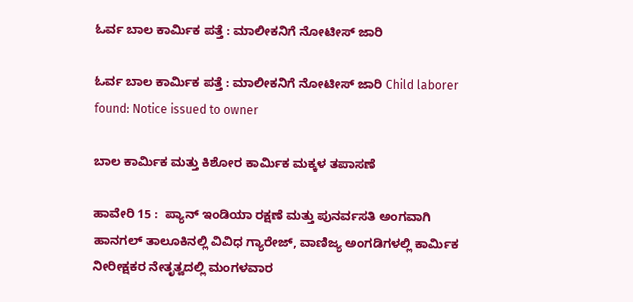ಓರ್ವ ಬಾಲ ಕಾರ್ಮಿಕ ಪತ್ತೆ : ಮಾಲೀಕನಿಗೆ ನೋಟೀಸ್ ಜಾರಿ

ಓರ್ವ ಬಾಲ ಕಾರ್ಮಿಕ ಪತ್ತೆ : ಮಾಲೀಕನಿಗೆ ನೋಟೀಸ್ ಜಾರಿ Child laborer found: Notice issued to owner

ಬಾಲ ಕಾರ್ಮಿಕ ಮತ್ತು ಕಿಶೋರ ಕಾರ್ಮಿಕ ಮಕ್ಕಳ ತಪಾಸಣೆ

ಹಾವೇರಿ 15 :  ಪ್ಯಾನ್ ಇಂಡಿಯಾ ರಕ್ಷಣೆ ಮತ್ತು ಪುನರ್ವಸತಿ ಅಂಗವಾಗಿ ಹಾನಗಲ್ ತಾಲೂಕಿನಲ್ಲಿ ವಿವಿಧ ಗ್ಯಾರೇಜ್, ವಾಣಿಜ್ಯ ಅಂಗಡಿಗಳಲ್ಲಿ ಕಾರ್ಮಿಕ ನೀರೀಕ್ಷಕರ ನೇತೃತ್ವದಲ್ಲಿ ಮಂಗಳವಾರ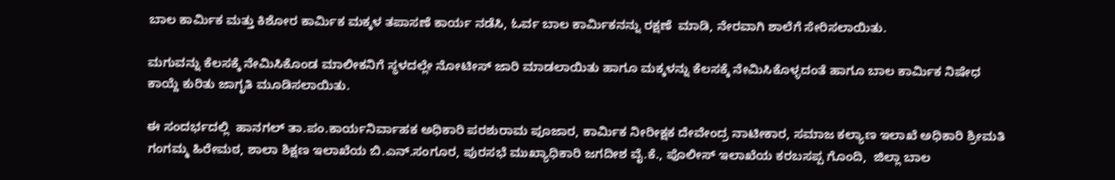ಬಾಲ ಕಾರ್ಮಿಕ ಮತ್ತು ಕಿಶೋರ ಕಾರ್ಮಿಕ ಮಕ್ಕಳ ತಪಾಸಣೆ ಕಾರ್ಯ ನಡೆಸಿ, ಓರ್ವ ಬಾಲ ಕಾರ್ಮಿಕನನ್ನು ರಕ್ಷಣೆ  ಮಾಡಿ, ನೇರವಾಗಿ ಶಾಲೆಗೆ ಸೇರಿಸಲಾಯಿತು.

ಮಗುವನ್ನು ಕೆಲಸಕ್ಕೆ ನೇಮಿಸಿಕೊಂಡ ಮಾಲೀಕನಿಗೆ ಸ್ಥಳದಲ್ಲೇ ನೋಟೀಸ್ ಜಾರಿ ಮಾಡಲಾಯಿತು ಹಾಗೂ ಮಕ್ಕಳನ್ನು ಕೆಲಸಕ್ಕೆ ನೇಮಿಸಿಕೊಳ್ಳದಂತೆ ಹಾಗೂ ಬಾಲ ಕಾರ್ಮಿಕ ನಿಷೇಧ ಕಾಯ್ದೆ ಕುರಿತು ಜಾಗೃತಿ ಮೂಡಿಸಲಾಯಿತು.

ಈ ಸಂದರ್ಭದಲ್ಲಿ  ಹಾನಗಲ್ ತಾ.ಪಂ.ಕಾರ್ಯನಿರ್ವಾಹಕ ಅಧಿಕಾರಿ ಪರಶುರಾಮ ಪೂಜಾರ, ಕಾರ್ಮಿಕ ನೀರೀಕ್ಷಕ ದೇವೇಂದ್ರ ನಾಟೀಕಾರ, ಸಮಾಜ ಕಲ್ಯಾಣ ಇಲಾಖೆ ಅಧಿಕಾರಿ ಶ್ರೀಮತಿ ಗಂಗಮ್ಮ ಹಿರೇಮಠ, ಶಾಲಾ ಶಿಕ್ಷಣ ಇಲಾಖೆಯ ಬಿ.ಎನ್‌.ಸಂಗೂರ, ಪುರಸಭೆ ಮುಖ್ಯಾಧಿಕಾರಿ ಜಗದೀಶ ವೈ.ಕೆ., ಪೊಲೀಸ್ ಇಲಾಖೆಯ ಕರಬಸಪ್ಪ ಗೊಂದಿ,  ಜಿಲ್ಲಾ ಬಾಲ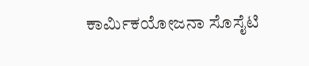ಕಾರ್ಮಿಕಯೋಜನಾ ಸೊಸೈಟಿ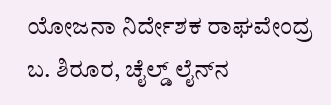ಯೋಜನಾ ನಿರ್ದೇಶಕ ರಾಘವೇಂದ್ರ ಬ. ಶಿರೂರ, ಚೈಲ್ಡ್‌ ಲೈನ್‌ನ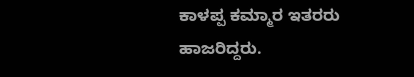ಕಾಳಪ್ಪ ಕಮ್ಮಾರ ಇತರರು ಹಾಜರಿದ್ದರು.